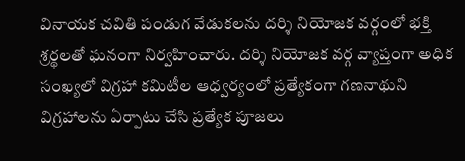వినాయక చవితి పండుగ వేడుకలను దర్శి నియోజక వర్గంలో భక్తి శ్రర్థలతో ఘనంగా నిర్వహించారు. దర్శి నియోజక వర్గ వ్యాప్తంగా అధిక సంఖ్యలో విగ్రహా కమిటీల ఆధ్వర్యంలో ప్రత్యేకంగా గణనాథుని విగ్రహాలను ఏర్పాటు చేసి ప్రత్యేక పూజలు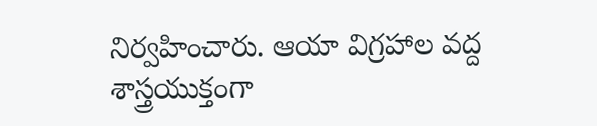నిర్వహించారు. ఆయా విగ్రహాల వద్ద శాస్త్రయుక్తంగా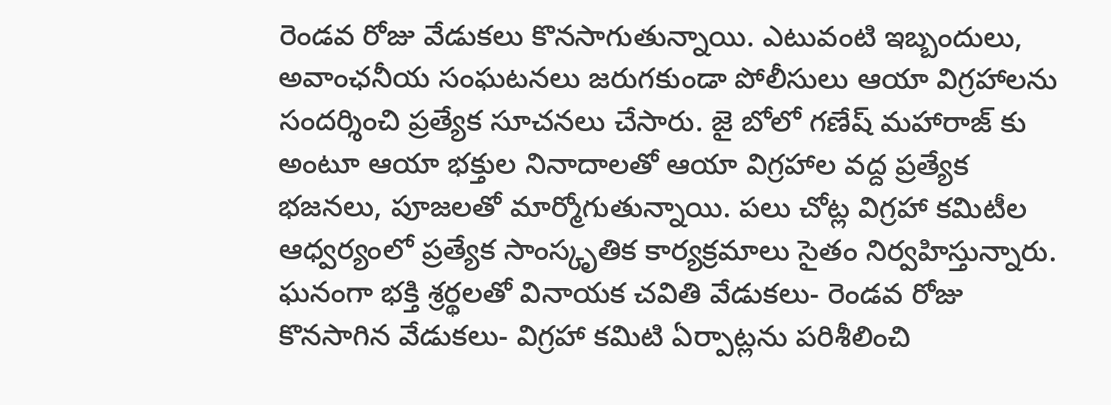రెండవ రోజు వేడుకలు కొనసాగుతున్నాయి. ఎటువంటి ఇబ్బందులు, అవాంఛనీయ సంఘటనలు జరుగకుండా పోలీసులు ఆయా విగ్రహాలను సందర్శించి ప్రత్యేక సూచనలు చేసారు. జై బోలో గణేష్ మహారాజ్ కు అంటూ ఆయా భక్తుల నినాదాలతో ఆయా విగ్రహాల వద్ద ప్రత్యేక భజనలు, పూజలతో మార్మోగుతున్నాయి. పలు చోట్ల విగ్రహా కమిటీల ఆధ్వర్యంలో ప్రత్యేక సాంస్కృతిక కార్యక్రమాలు సైతం నిర్వహిస్తున్నారు.
ఘనంగా భక్తి శ్రర్థలతో వినాయక చవితి వేడుకలు- రెండవ రోజు కొనసాగిన వేడుకలు- విగ్రహా కమిటి ఏర్పాట్లను పరిశీలించి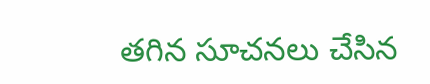తగిన సూచనలు చేసిన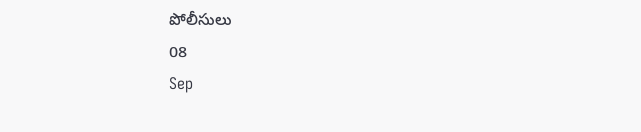పోలీసులు
08
Sep